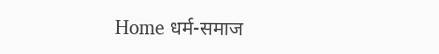Home धर्म-समाज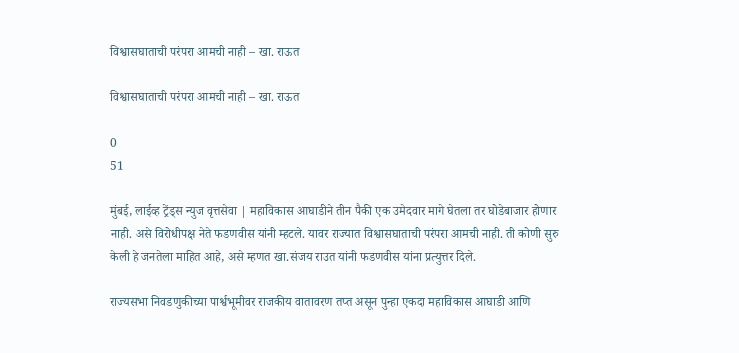विश्वासघाताची परंपरा आमची नाही – खा. राऊत

विश्वासघाताची परंपरा आमची नाही – खा. राऊत

0
51

मुंबई, लाईव्ह ट्रेंड्स न्युज वृत्तसेवा | महाविकास आघाडीने तीन पैकी एक उमेदवार मागे घेतला तर घोडेबाजार होणार नाही. असे विरोधीपक्ष नेते फडणवीस यांनी म्हटले. यावर राज्यात विश्वासघाताची परंपरा आमची नाही. ती कोणी सुरु केली हे जनतेला माहित आहे, असे म्हणत खा.संजय राउत यांनी फडणवीस यांना प्रत्युत्तर दिले.

राज्यसभा निवडणुकीच्या पार्श्वभूमीवर राजकीय वातावरण तप्त असून पुन्हा एकदा महाविकास आघाडी आणि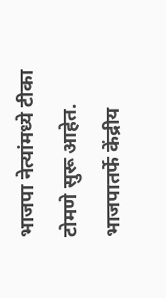भाजपा नेत्यांमध्ये टीका टोमणे सुरू आहेत. भाजपातर्फे केंद्रीय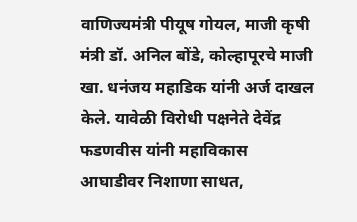वाणिज्यमंत्री पीयूष गोयल, माजी कृषी मंत्री डॉ. अनिल बोंडे, कोल्हापूरचे माजी खा. धनंजय महाडिक यांनी अर्ज दाखल केले. यावेळी विरोधी पक्षनेते देवेंद्र फडणवीस यांनी महाविकास आघाडीवर निशाणा साधत,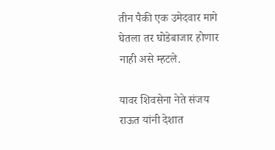तीन पैकी एक उमेदवार मागे घेतला तर घोडेबाजार होणार नाही असे म्हटले.

यावर शिवसेना नेते संजय राऊत यांनी देशात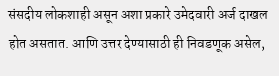संसदीय लोकशाही असून अशा प्रकारे उमेदवारी अर्ज दाखल होत असतात. आणि उत्तर देण्यासाठी ही निवडणूक असेल,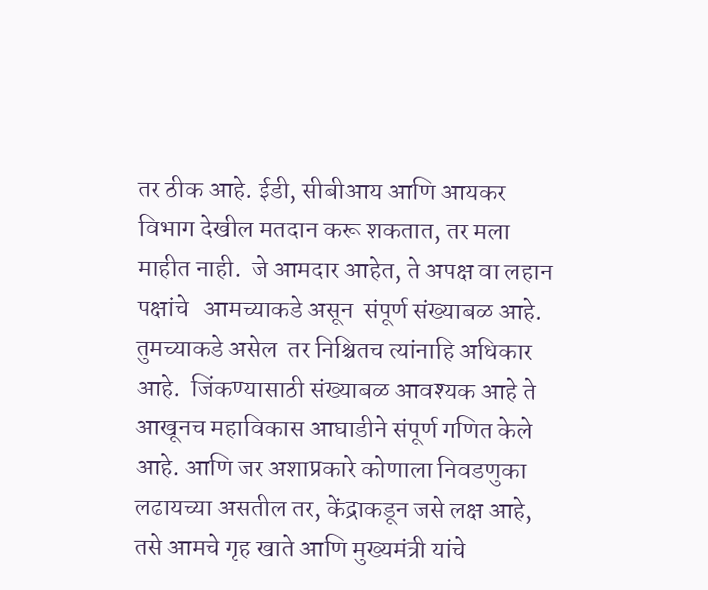तर ठीक आहे. ईडी, सीबीआय आणि आयकर विभाग देखील मतदान करू शकतात, तर मला माहीत नाही.  जे आमदार आहेत, ते अपक्ष वा लहान पक्षांचे   आमच्याकडे असून  संपूर्ण संख्याबळ आहे.  तुमच्याकडे असेल  तर निश्चितच त्यांनाहि अधिकार आहे.  जिंकण्यासाठी संख्याबळ आवश्यक आहे ते आखूनच महाविकास आघाडीने संपूर्ण गणित केले आहे. आणि जर अशाप्रकारे कोणाला निवडणुका लढायच्या असतील तर, केंद्राकडून जसे लक्ष आहे, तसे आमचे गृह खाते आणि मुख्यमंत्री यांचे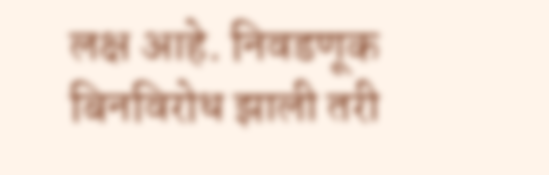लक्ष आहे. निवडणूक बिनविरोध झाली तरी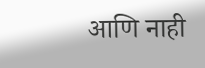आणि नाही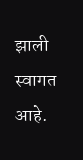झाली स्वागत आहे.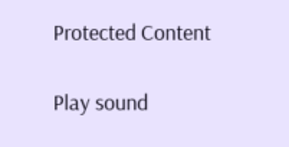Protected Content

Play sound